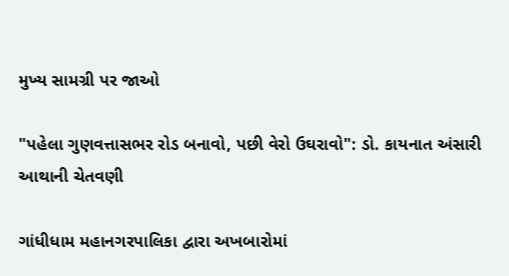મુખ્ય સામગ્રી પર જાઓ

"પહેલા ગુણવત્તાસભર રોડ બનાવો, પછી વેરો ઉઘરાવો": ડો. કાયનાત અંસારી આથાની ચેતવણી

ગાંધીધામ મહાનગરપાલિકા દ્વારા અખબારોમાં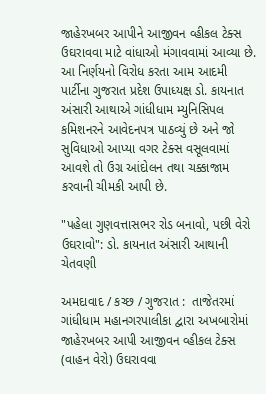જાહેરખબર આપીને આજીવન વ્હીકલ ટેક્સ ઉઘરાવવા માટે વાંધાઓ મંગાવવામાં આવ્યા છે. આ નિર્ણયનો વિરોધ કરતા આમ આદમી પાર્ટીના ગુજરાત પ્રદેશ ઉપાધ્યક્ષ ડો. કાયનાત અંસારી આથાએ ગાંધીધામ મ્યુનિસિપલ કમિશનરને આવેદનપત્ર પાઠવ્યું છે અને જો સુવિધાઓ આપ્યા વગર ટેક્સ વસૂલવામાં આવશે તો ઉગ્ર આંદોલન તથા ચક્કાજામ કરવાની ચીમકી આપી છે.

"પહેલા ગુણવત્તાસભર રોડ બનાવો, પછી વેરો ઉઘરાવો": ડો. કાયનાત અંસારી આથાની ચેતવણી

અમદાવાદ / કચ્છ / ગુજરાત :  તાજેતરમાં ગાંધીધામ મહાનગરપાલીકા દ્વારા અખબારોમાં જાહેરખબર આપી આજીવન વ્હીકલ ટેક્સ (વાહન વેરો) ઉઘરાવવા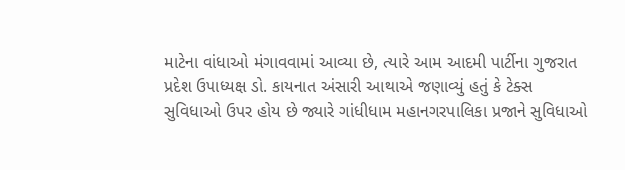માટેના વાંધાઓ મંગાવવામાં આવ્યા છે, ત્યારે આમ આદમી પાર્ટીના ગુજરાત પ્રદેશ ઉપાધ્યક્ષ ડો. કાયનાત અંસારી આથાએ જણાવ્યું હતું કે ટેક્સ સુવિધાઓ ઉપર હોય છે જ્યારે ગાંધીધામ મહાનગરપાલિકા પ્રજાને સુવિધાઓ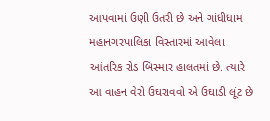આપવામાં ઉણી ઉતરી છે અને ગાંધીધામ મહાનગરપાલિકા વિસ્તારમાં આવેલા આંતરિક રોડ બિસ્માર હાલતમાં છે. ત્યારે આ વાહન વેરો ઉઘરાવવો એ ઉઘાડી લૂંટ છે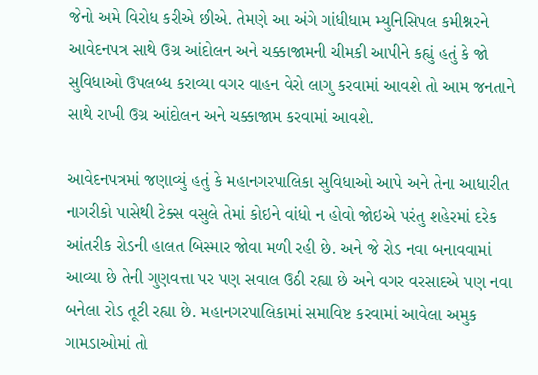જેનો અમે વિરોધ કરીએ છીએ. તેમણે આ અંગે ગાંધીધામ મ્યુનિસિપલ કમીશ્નરને આવેદનપત્ર સાથે ઉગ્ર આંદોલન અને ચક્કાજામની ચીમકી આપીને કહ્યું હતું કે જો સુવિધાઓ ઉપલબ્ધ કરાવ્યા વગર વાહન વેરો લાગુ કરવામાં આવશે તો આમ જનતાને સાથે રાખી ઉગ્ર આંદોલન અને ચક્કાજામ કરવામાં આવશે.

આવેદનપત્રમાં જણાવ્યું હતું કે મહાનગરપાલિકા સુવિધાઓ આપે અને તેના આધારીત નાગરીકો પાસેથી ટેક્સ વસુલે તેમાં કોઇને વાંધો ન હોવો જોઇએ પરંતુ શહેરમાં દરેક આંતરીક રોડની હાલત બિસ્માર જોવા મળી રહી છે. અને જે રોડ નવા બનાવવામાં આવ્યા છે તેની ગુણવત્તા પર પણ સવાલ ઉઠી રહ્યા છે અને વગર વરસાદએ પણ નવા બનેલા રોડ તૂટી રહ્યા છે. મહાનગરપાલિકામાં સમાવિષ્ટ કરવામાં આવેલા અમુક ગામડાઓમાં તો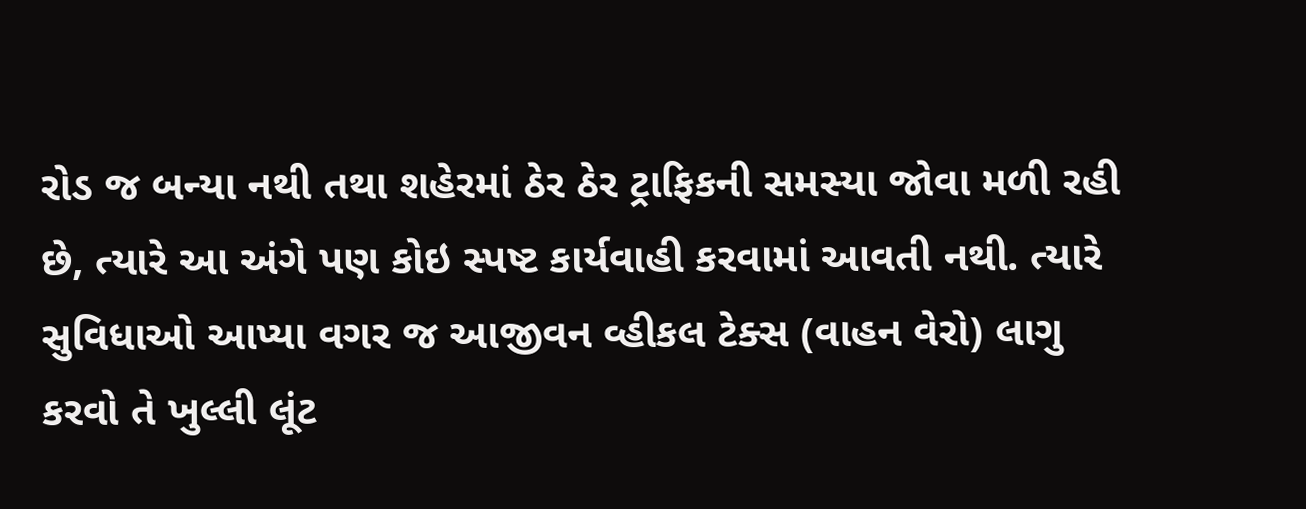રોડ જ બન્યા નથી તથા શહેરમાં ઠેર ઠેર ટ્રાફિકની સમસ્યા જોવા મળી રહી છે, ત્યારે આ અંગે પણ કોઇ સ્પષ્ટ કાર્યવાહી કરવામાં આવતી નથી. ત્યારે સુવિધાઓ આપ્યા વગર જ આજીવન વ્હીકલ ટેક્સ (વાહન વેરો) લાગુ કરવો તે ખુલ્લી લૂંટ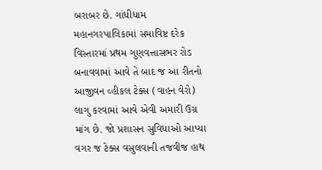બરાબર છે. ગાંધીધામ મહાનગરપાલિકામાં સમાવિષ્ટ દરેક વિસ્તારમાં પ્રથમ ગુણવત્તાસભર રોડ બનાવવામાં આવે તે બાદ જ આ રીતનો આજીવન વ્હીકલ ટેક્સ (વાહન વેરો) લાગુ કરવામાં આવે એવી અમારી ઉગ્ર માંગ છે. જો પ્રશાસન સુવિધાઓ આપ્યા વગર જ ટેક્સ વસુલવાની તજવીજ હાથ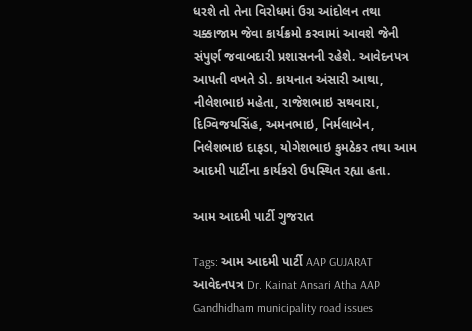ધરશે તો તેના વિરોધમાં ઉગ્ર આંદોલન તથા ચક્કાજામ જેવા કાર્યક્રમો કરવામાં આવશે જેની સંપુર્ણ જવાબદારી પ્રશાસનની રહેશે. આવેદનપત્ર આપતી વખતે ડો. કાયનાત અંસારી આથા, નીલેશભાઇ મહેતા, રાજેશભાઇ સથવારા, દિગ્વિજયસિંહ, અમનભાઇ, નિર્મલાબેન, નિલેશભાઇ દાફડા, યોગેશભાઇ કુમઠેકર તથા આમ આદમી પાર્ટીના કાર્યકરો ઉપસ્થિત રહ્યા હતા.

આમ આદમી પાર્ટી ગુજરાત

Tags: આમ આદમી પાર્ટી AAP GUJARAT આવેદનપત્ર Dr. Kainat Ansari Atha AAP Gandhidham municipality road issues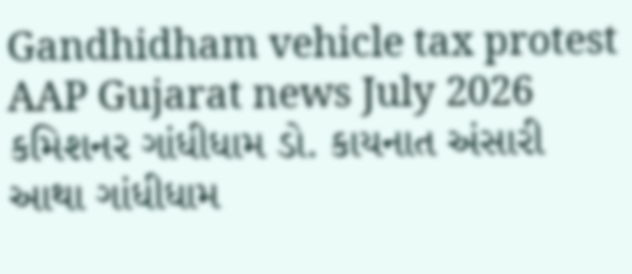Gandhidham vehicle tax protest AAP Gujarat news July 2026 કમિશનર ગાંધીધામ ડો. કાયનાત અંસારી આથા ગાંધીધામ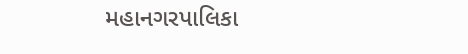મહાનગરપાલિકા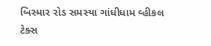બિસ્માર રોડ સમસ્યા ગાંધીધામ વ્હીકલ ટેક્સ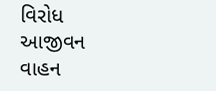વિરોધ આજીવન વાહન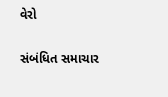વેરો

સંબંધિત સમાચાર